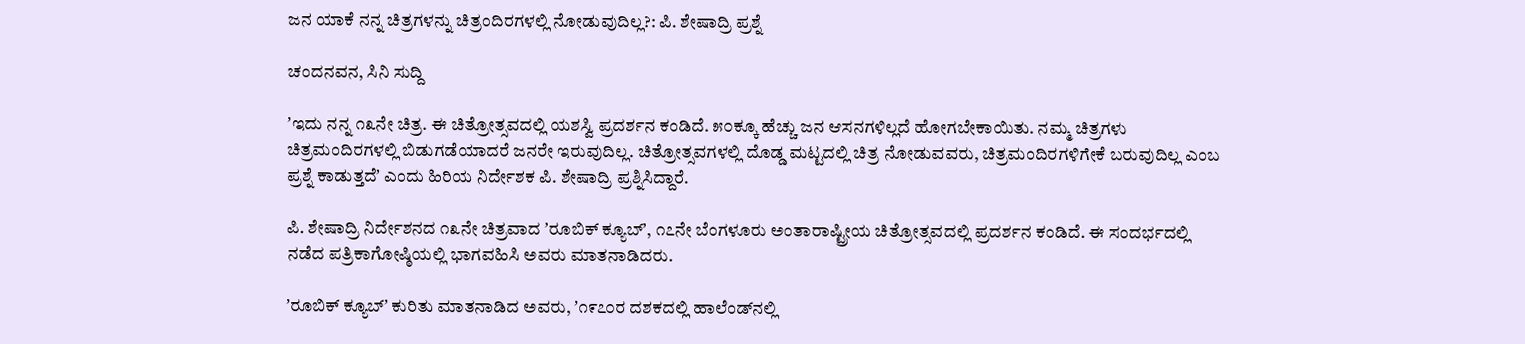ಜನ ಯಾಕೆ ನನ್ನ ಚಿತ್ರಗಳನ್ನು ಚಿತ್ರಂದಿರಗಳಲ್ಲಿ ನೋಡುವುದಿಲ್ಲ?: ಪಿ. ಶೇಷಾದ್ರಿ ಪ್ರಶ್ನೆ

ಚಂದನವನ, ಸಿನಿ ಸುದ್ದಿ

ʼಇದು ನನ್ನ ೧೩ನೇ ಚಿತ್ರ. ಈ ಚಿತ್ರೋತ್ಸವದಲ್ಲಿ ಯಶಸ್ವಿ ಪ್ರದರ್ಶನ ಕಂಡಿದೆ. ೫೦ಕ್ಕೂ ಹೆಚ್ಚು ಜನ ಆಸನಗಳಿಲ್ಲದೆ ಹೋಗಬೇಕಾಯಿತು. ನಮ್ಮ ಚಿತ್ರಗಳು ಚಿತ್ರಮಂದಿರಗಳಲ್ಲಿ ಬಿಡುಗಡೆಯಾದರೆ ಜನರೇ ಇರುವುದಿಲ್ಲ. ಚಿತ್ರೋತ್ಸವಗಳಲ್ಲಿ ದೊಡ್ಡ ಮಟ್ಟದಲ್ಲಿ ಚಿತ್ರ ನೋಡುವವರು, ಚಿತ್ರಮಂದಿರಗಳಿಗೇಕೆ ಬರುವುದಿಲ್ಲ ಎಂಬ ಪ್ರಶ್ನೆ ಕಾಡುತ್ತದೆʼ ಎಂದು ಹಿರಿಯ ನಿರ್ದೇಶಕ ಪಿ. ಶೇಷಾದ್ರಿ ಪ್ರಶ್ನಿಸಿದ್ದಾರೆ.

ಪಿ. ಶೇಷಾದ್ರಿ ನಿರ್ದೇಶನದ ೧೩ನೇ ಚಿತ್ರವಾದ ʼರೂಬಿಕ್‌ ಕ್ಯೂಬ್‌ʼ, ೧೭ನೇ ಬೆಂಗಳೂರು ಅಂತಾರಾಷ್ಟ್ರೀಯ ಚಿತ್ರೋತ್ಸವದಲ್ಲಿ ಪ್ರದರ್ಶನ ಕಂಡಿದೆ. ಈ ಸಂದರ್ಭದಲ್ಲಿ ನಡೆದ ಪತ್ರಿಕಾಗೋಷ್ಠಿಯಲ್ಲಿ ಭಾಗವಹಿಸಿ ಅವರು ಮಾತನಾಡಿದರು.

ʼರೂಬಿಕ್‌ ಕ್ಯೂಬ್‌ʼ ಕುರಿತು ಮಾತನಾಡಿದ ಅವರು, ʼ೧೯೭೦ರ ದಶಕದಲ್ಲಿ ಹಾಲೆಂಡ್‌ನಲ್ಲಿ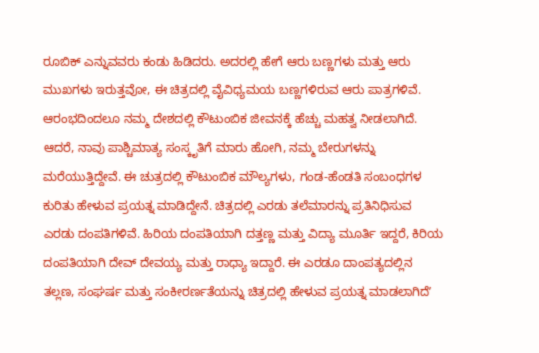ರೂಬಿಕ್‌ ಎನ್ನುವವರು ಕಂಡು ಹಿಡಿದರು. ಅದರಲ್ಲಿ ಹೇಗೆ ಆರು ಬಣ್ಣಗಳು ಮತ್ತು ಆರು ಮುಖಗಳು ಇರುತ್ತವೋ, ಈ ಚಿತ್ರದಲ್ಲಿ ವೈವಿಧ್ಯಮಯ ಬಣ್ಣಗಳಿರುವ ಆರು ಪಾತ್ರಗಳಿವೆ. ಆರಂಭದಿಂದಲೂ ನಮ್ಮ ದೇಶದಲ್ಲಿ ಕೌಟುಂಬಿಕ ಜೀವನಕ್ಕೆ ಹೆಚ್ಚು ಮಹತ್ವ ನೀಡಲಾಗಿದೆ. ಆದರೆ, ನಾವು ಪಾಶ್ಚಿಮಾತ್ಯ ಸಂಸ್ಕೃತಿಗೆ ಮಾರು ಹೋಗಿ, ನಮ್ಮ ಬೇರುಗಳನ್ನು ಮರೆಯುತ್ತಿದ್ದೇವೆ. ಈ ಚುತ್ರದಲ್ಲಿ ಕೌಟುಂಬಿಕ ಮೌಲ್ಯಗಳು, ಗಂಡ-ಹೆಂಡತಿ ಸಂಬಂಧಗಳ ಕುರಿತು ಹೇಳುವ ಪ್ರಯತ್ನ ಮಾಡಿದ್ದೇನೆ. ಚಿತ್ರದಲ್ಲಿ ಎರಡು ತಲೆಮಾರನ್ನು ಪ್ರತಿನಿಧಿಸುವ ಎರಡು ದಂಪತಿಗಳಿವೆ. ಹಿರಿಯ ದಂಪತಿಯಾಗಿ ದತ್ತಣ್ಣ ಮತ್ತು ವಿದ್ಯಾ ಮೂರ್ತಿ ಇದ್ದರೆ, ಕಿರಿಯ ದಂಪತಿಯಾಗಿ ದೇವ್‌ ದೇವಯ್ಯ ಮತ್ತು ರಾಧ್ಯಾ ಇದ್ದಾರೆ. ಈ ಎರಡೂ ದಾಂಪತ್ಯದಲ್ಲಿನ ತಲ್ಲಣ, ಸಂಘರ್ಷ ಮತ್ತು ಸಂಕೀರರ್ಣತೆಯನ್ನು ಚಿತ್ರದಲ್ಲಿ ಹೇಳುವ ಪ್ರಯತ್ನ ಮಾಡಲಾಗಿದೆʼ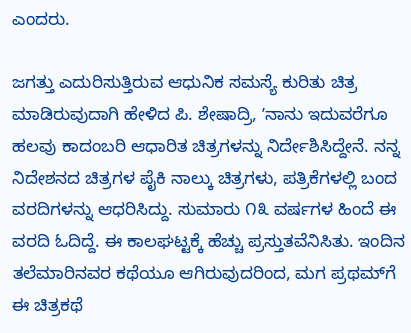ಎಂದರು.

ಜಗತ್ತು ಎದುರಿಸುತ್ತಿರುವ ಆಧುನಿಕ ಸಮಸ್ಯೆ ಕುರಿತು ಚಿತ್ರ ಮಾಡಿರುವುದಾಗಿ ಹೇಳಿದ ಪಿ. ಶೇಷಾದ್ರಿ, ʼನಾನು ಇದುವರೆಗೂ ಹಲವು ಕಾದಂಬರಿ ಆಧಾರಿತ ಚಿತ್ರಗಳನ್ನು ನಿರ್ದೇಶಿಸಿದ್ದೇನೆ. ನನ್ನ ನಿದೇಶನದ ಚಿತ್ರಗಳ ಪೈಕಿ ನಾಲ್ಕು ಚಿತ್ರಗಳು, ಪತ್ರಿಕೆಗಳಲ್ಲಿ ಬಂದ ವರದಿಗಳನ್ನು ಆಧರಿಸಿದ್ದು. ಸುಮಾರು ೧೩ ವರ್ಷಗಳ ಹಿಂದೆ ಈ ವರದಿ ಓದಿದ್ದೆ. ಈ ಕಾಲಘಟ್ಟಕ್ಕೆ ಹೆಚ್ಚು ಪ್ರಸ್ತುತವೆನಿಸಿತು. ಇಂದಿನ ತಲೆಮಾರಿನವರ ಕಥೆಯೂ ಆಗಿರುವುದರಿಂದ, ಮಗ ಪ್ರಥಮ್‌ಗೆ ಈ ಚಿತ್ರಕಥೆ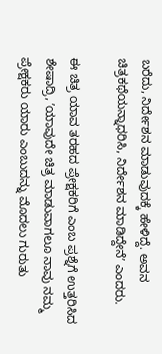ಬರೆದು, ನಿರ್ದೇಶನ ಮಾಡುವುದಕ್ಕೆ ಹೇಳಿದ್ದೆ. ಅವನ ಚಿತ್ರಕಥೆಯನ್ನಾಧರಿಸಿ, ನಿರ್ದೇಶನ ಮಾಡಿದ್ದೇನೆʼ ಎಂದರು.

ಈ ಚಿತ್ರ ಯಾವ ತರಹದ ಪ್ರೇಕ್ಷಕರಿಗೆ ಎಂಬ ಪ್ರಶ್ನೆಗೆ ಉತ್ತರಿಸಿದ ಶೇಷಾದ್ರಿ, ʼಯಾವುದೇ ಚಿತ್ರ ಮಾಡುವಾಗಲೂ ನಾವು ನಮ್ಮ ಪ್ರೇಕ್ಷಕರು ಯಾರು ಎಂಬುದನ್ನು ಮೊದಲು ಗುರುತು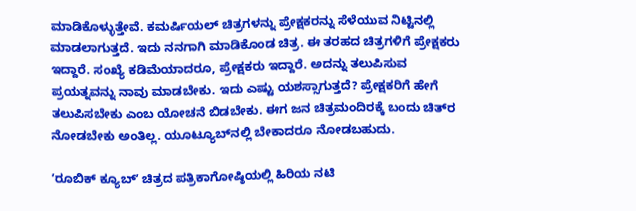ಮಾಡಿಕೊಳ್ಳುತ್ತೇವೆ. ಕಮರ್ಷಿಯಲ್‌ ಚಿತ್ರಗಳನ್ನು ಪ್ರೇಕ್ಷಕರನ್ನು ಸೆಳೆಯುವ ನಿಟ್ಟಿನಲ್ಲಿ ಮಾಡಲಾಗುತ್ತದೆ. ಇದು ನನಗಾಗಿ ಮಾಡಿಕೊಂಡ ಚಿತ್ರ. ಈ ತರಹದ ಚಿತ್ರಗಳಿಗೆ ಪ್ರೇಕ್ಷಕರು ಇದ್ದಾರೆ. ಸಂಖ್ಯೆ ಕಡಿಮೆಯಾದರೂ, ಪ್ರೇಕ್ಷಕರು ಇದ್ದಾರೆ. ಅದನ್ನು ತಲುಪಿಸುವ ಪ್ರಯತ್ನವನ್ನು ನಾವು ಮಾಡಬೇಕು. ಇದು ಎಷ್ಟು ಯಶಸ್ಸಾಗುತ್ತದೆ? ಪ್ರೇಕ್ಷಕರಿಗೆ ಹೇಗೆ ತಲುಪಿಸಬೇಕು ಎಂಬ ಯೋಚನೆ ಬಿಡಬೇಕು. ಈಗ ಜನ ಚಿತ್ರಮಂದಿರಕ್ಕೆ ಬಂದು ಚಿತ್‌ರ ನೋಡಬೇಕು ಅಂತಿಲ್ಲ. ಯೂಟ್ಯೂಬ್‌ನಲ್ಲಿ ಬೇಕಾದರೂ ನೋಡಬಹುದು.

ʼರೂಬಿಕ್‌ ಕ್ಯೂಬ್‌ʼ ಚಿತ್ರದ ಪತ್ರಿಕಾಗೋಷ್ಠಿಯಲ್ಲಿ ಹಿರಿಯ ನಟಿ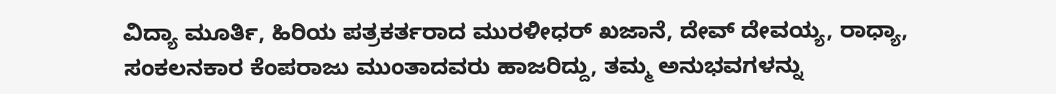ವಿದ್ಯಾ ಮೂರ್ತಿ, ಹಿರಿಯ ಪತ್ರಕರ್ತರಾದ ಮುರಳೀಧರ್‌ ಖಜಾನೆ, ದೇವ್‌ ದೇವಯ್ಯ, ರಾಧ್ಯಾ, ಸಂಕಲನಕಾರ ಕೆಂಪರಾಜು ಮುಂತಾದವರು ಹಾಜರಿದ್ದು, ತಮ್ಮ ಅನುಭವಗಳನ್ನು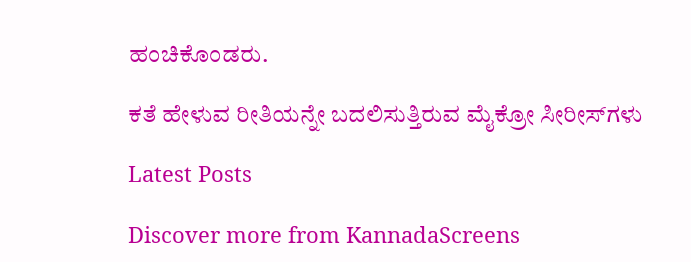ಹಂಚಿಕೊಂಡರು.

ಕತೆ ಹೇಳುವ ರೀತಿಯನ್ನೇ ಬದಲಿಸುತ್ತಿರುವ ಮೈಕ್ರೋ ಸೀರೀಸ್‌ಗಳು

Latest Posts

Discover more from KannadaScreens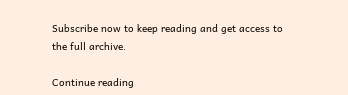Subscribe now to keep reading and get access to the full archive.

Continue reading